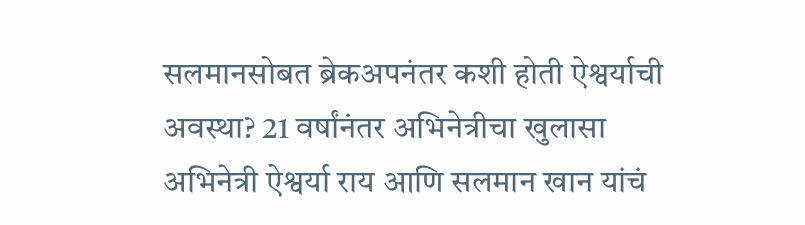सलमानसोबत ब्रेकअपनंतर कशी होती ऐश्वर्याची अवस्था? 21 वर्षांनंतर अभिनेत्रीचा खुलासा
अभिनेत्री ऐश्वर्या राय आणि सलमान खान यांचं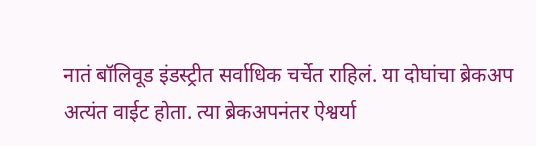नातं बॉलिवूड इंडस्ट्रीत सर्वाधिक चर्चेत राहिलं. या दोघांचा ब्रेकअप अत्यंत वाईट होता. त्या ब्रेकअपनंतर ऐश्वर्या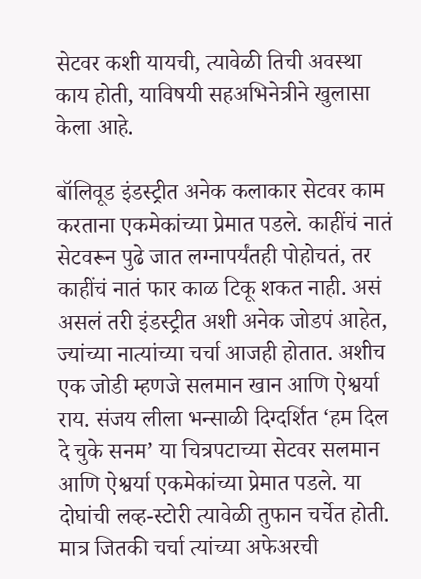सेटवर कशी यायची, त्यावेळी तिची अवस्था काय होती, याविषयी सहअभिनेत्रीने खुलासा केला आहे.

बॉलिवूड इंडस्ट्रीत अनेक कलाकार सेटवर काम करताना एकमेकांच्या प्रेमात पडले. काहींचं नातं सेटवरून पुढे जात लग्नापर्यंतही पोहोचतं, तर काहींचं नातं फार काळ टिकू शकत नाही. असं असलं तरी इंडस्ट्रीत अशी अनेक जोडपं आहेत, ज्यांच्या नात्यांच्या चर्चा आजही होतात. अशीच एक जोडी म्हणजे सलमान खान आणि ऐश्वर्या राय. संजय लीला भन्साळी दिग्दर्शित ‘हम दिल दे चुके सनम’ या चित्रपटाच्या सेटवर सलमान आणि ऐश्वर्या एकमेकांच्या प्रेमात पडले. या दोघांची लव्ह-स्टोरी त्यावेळी तुफान चर्चेत होती. मात्र जितकी चर्चा त्यांच्या अफेअरची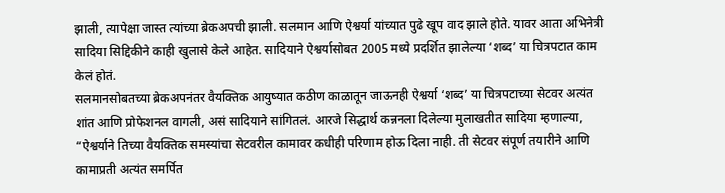झाली, त्यापेक्षा जास्त त्यांच्या ब्रेकअपची झाली. सलमान आणि ऐश्वर्या यांच्यात पुढे खूप वाद झाले होते. यावर आता अभिनेत्री सादिया सिद्दिकीने काही खुलासे केले आहेत. सादियाने ऐश्वर्यासोबत 2005 मध्ये प्रदर्शित झालेल्या ‘शब्द’ या चित्रपटात काम केलं होतं.
सलमानसोबतच्या ब्रेकअपनंतर वैयक्तिक आयुष्यात कठीण काळातून जाऊनही ऐश्वर्या ‘शब्द’ या चित्रपटाच्या सेटवर अत्यंत शांत आणि प्रोफेशनल वागली, असं सादियाने सांगितलं. आरजे सिद्धार्थ कन्ननला दिलेल्या मुलाखतीत सादिया म्हणाल्या, “ऐश्वर्याने तिच्या वैयक्तिक समस्यांचा सेटवरील कामावर कधीही परिणाम होऊ दिला नाही. ती सेटवर संपूर्ण तयारीने आणि कामाप्रती अत्यंत समर्पित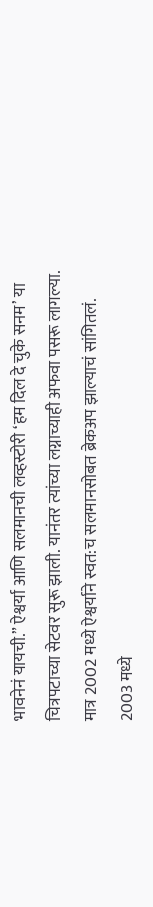भावनेनं यायची.” ऐश्वर्या आणि सलमानची लव्हस्टोरी ‘हम दिल दे चुके सनम’ या चित्रपटाच्या सेटवर सुरू झाली. यानंतर त्यांच्या लग्नाच्याही अफवा पसरू लागल्या. मात्र 2002 मध्ये ऐश्वर्याने स्वत:च सलमानसोबत ब्रेकअप झाल्याचं सांगितलं.
2003 मध्ये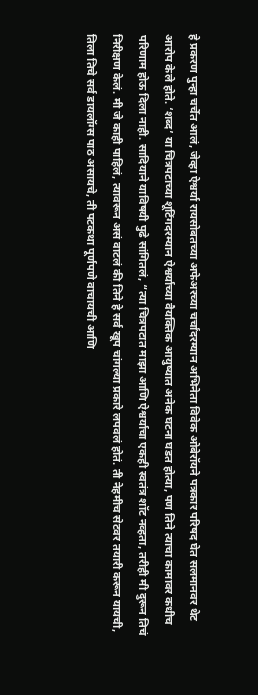हे प्रकरण पुन्हा चर्चेत आलं, जेव्हा ऐश्वर्या रायसोबतच्या अफेअरच्या चर्चांदरम्यान अभिनेता विवेक ओबेरॉयने पत्रकार परिषद घेत सलमानवर थेट आरोप केले होते. ‘शब्द’ या चित्रपटाच्या शूटिंगदरम्यान ऐश्वर्याच्या वैयक्तिक आयुष्यात अनेक घटना घडत होत्या, पण तिने त्याचा कामावर कधीच परिणाम होऊ दिला नाही. सादियाने याविषयी पुढे सांगितलं, “त्या चित्रपटात माझा आणि ऐश्वर्याचा एकही स्वतंत्र शॉट नव्हता, तरीही मी दुरून तिचं निरीक्षण केलं. मी जे काही पाहिलं, त्यावरून असं वाटलं की तिने हे सर्व खूप चांगल्या प्रकारे लपवलं होतं. ती नेहमीच सेटवर तयारी करून यायची, तिला तिचे सर्व डायलॉग्स पाठ असायचे, ती पटकथा पूर्णपणे वाचायची आणि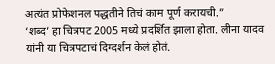अत्यंत प्रोफेशनल पद्धतीने तिचं काम पूर्ण करायची.”
‘शब्द’ हा चित्रपट 2005 मध्ये प्रदर्शित झाला होता. लीना यादव यांनी या चित्रपटाचं दिग्दर्शन केलं होतं.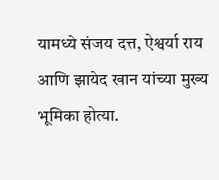यामध्ये संजय दत्त, ऐश्वर्या राय आणि झायेद खान यांच्या मुख्य भूमिका होत्या.